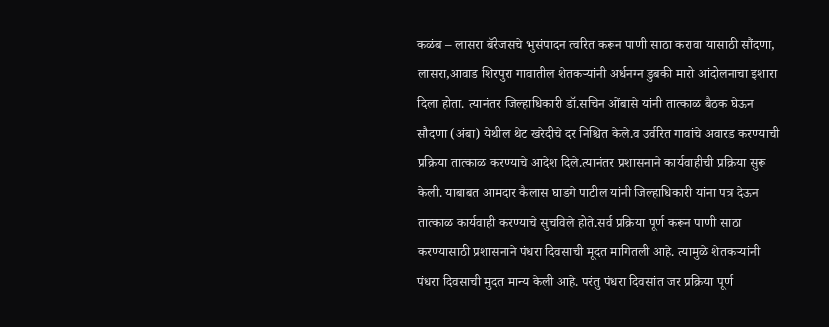कळंब – लासरा बॅरेजसचे भुसंपादन त्वरित करून पाणी साठा करावा यासाठी सौंदणा, लासरा,आवाड शिरपुरा गावातील शेतकऱ्यांनी अर्धनग्न डुबकी मारो आंदोलनाचा इशारा दिला होता. त्यानंतर जिल्हाधिकारी डॉ.सचिन ओंबासे यांनी तात्काळ बैठक घेऊन सौदणा (अंबा) येथील थेट खरेदीचे दर निश्चित केले.व उर्वरित गावांचे अवारड करण्याची प्रक्रिया तात्काळ करण्याचे आदेश दिले.त्यानंतर प्रशासनाने कार्यवाहीची प्रक्रिया सुरू केली. याबाबत आमदार कैलास घाडगे पाटील यांनी जिल्हाधिकारी यांना पत्र देऊन तात्काळ कार्यवाही करण्याचे सुचविले होते.सर्व प्रक्रिया पूर्ण करून पाणी साठा करण्यासाठी प्रशासनाने पंधरा दिवसाची मूदत मागितली आहे. त्यामुळे शेतकऱ्यांनी पंधरा दिवसाची मुदत मान्य केली आहे. परंतु पंधरा दिवसांत जर प्रक्रिया पूर्ण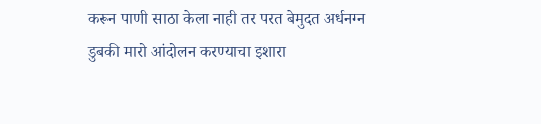करून पाणी साठा केला नाही तर परत बेमुदत अर्धनग्न डुबकी मारो आंदोलन करण्याचा इशारा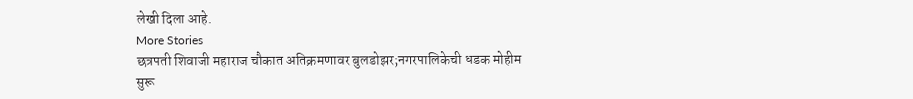लेखी दिला आहे.
More Stories
छत्रपती शिवाजी महाराज चौकात अतिक्रमणावर बुलडोझर;नगरपालिकेची धडक मोहीम सुरू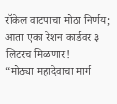रॉकेल वाटपाचा मोठा निर्णय; आता एका रेशन कार्डवर ३ लिटरच मिळणार!
“मोठ्या महादेवाचा मार्ग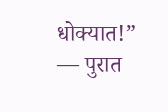धोक्यात!” — पुरात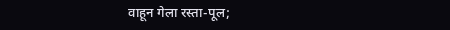वाहून गेला रस्ता-पूल;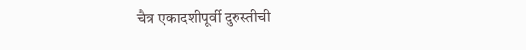चैत्र एकादशीपूर्वी दुरुस्तीची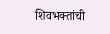शिवभक्तांची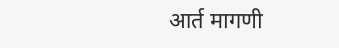आर्त मागणी